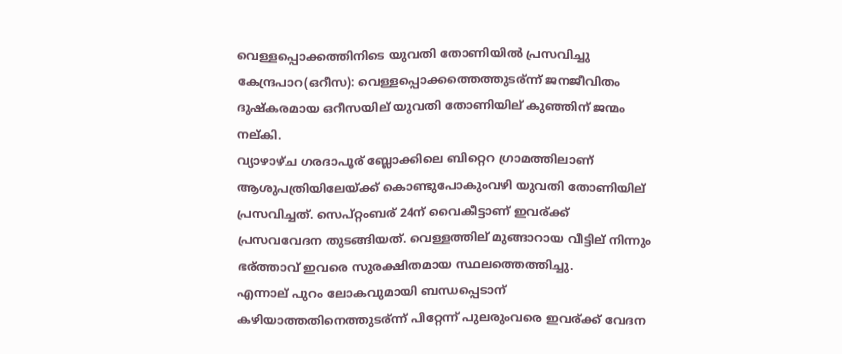വെള്ളപ്പൊക്കത്തിനിടെ യുവതി തോണിയില്‍ പ്രസവിച്ചു
കേന്ദ്രപാറ(ഒറീസ): വെള്ളപ്പൊക്കത്തെത്തുടര്ന്ന് ജനജീവിതം ദുഷ്കരമായ ഒറീസയില് യുവതി തോണിയില് കുഞ്ഞിന് ജന്മം നല്കി.
വ്യാഴാഴ്ച ഗരദാപൂര് ബ്ലോക്കിലെ ബിറ്റെറ ഗ്രാമത്തിലാണ് ആശുപത്രിയിലേയ്ക്ക് കൊണ്ടുപോകുംവഴി യുവതി തോണിയില് പ്രസവിച്ചത്. സെപ്റ്റംബര് 24ന് വൈകീട്ടാണ് ഇവര്ക്ക് പ്രസവവേദന തുടങ്ങിയത്. വെള്ളത്തില് മുങ്ങാറായ വീട്ടില് നിന്നും ഭര്ത്താവ് ഇവരെ സുരക്ഷിതമായ സ്ഥലത്തെത്തിച്ചു.
എന്നാല് പുറം ലോകവുമായി ബന്ധപ്പെടാന് കഴിയാത്തതിനെത്തുടര്ന്ന് പിറ്റേന്ന് പുലരുംവരെ ഇവര്ക്ക് വേദന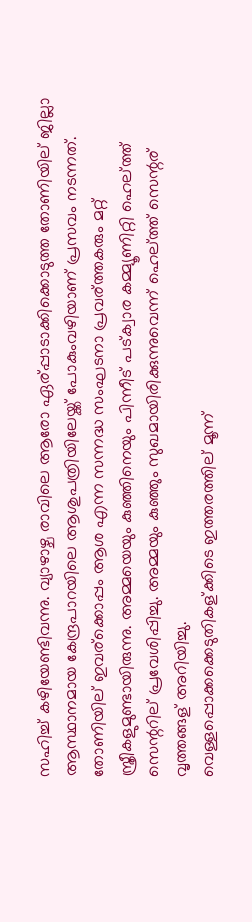സഹിച്ച് കഴിയേണ്ടിവന്നു. വ്യാഴാഴ്ച രാവിലെ ആരോ ഏര്പ്പാടാക്കിക്കൊടുത്ത തോണിയില് ജില്ലാ ആസ്ഥാനമായ കേന്ദ്രപാറയിലെ ആശുപത്രിയിലേയ്ക്ക് പോകുംവഴിയാണ് പ്രസവം നടന്നത്.
തോണിയില് ഇവര്ക്കൊപ്പം ആശ എന്ന സന്നദ്ധ സംഘടനാ പ്രവര്ത്തകരും മറ്റ് സ്ത്രീകളുമുണ്ടായിരുന്നു. അമ്മയെയും കുഞ്ഞിനെയും പിന്നീട് പട്ക്വാര കമ്മ്യൂണിറ്റി ഹെല്ത്ത് സെന്ററില് പ്രവേശിപ്പിച്ചു. അമ്മയും കുഞ്ഞും സുഖമായിരിക്കുന്നുവെന്ന് ഹെല്ത്ത് സെന്റര് വൃത്തങ്ങള് അറിയിച്ചു.
വെള്ളപ്പൊക്കക്കെടുതികള്ക്കിടെ ഇത്തരത്തില് മൂന്ന്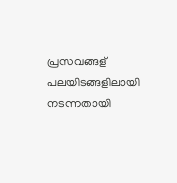പ്രസവങ്ങള് പലയിടങ്ങളിലായി നടന്നതായി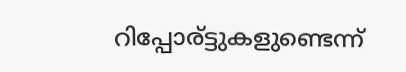റിപ്പോര്ട്ടുകളുണ്ടെന്ന്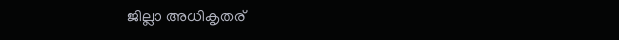ജില്ലാ അധികൃതര്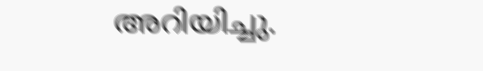അറിയിച്ചു.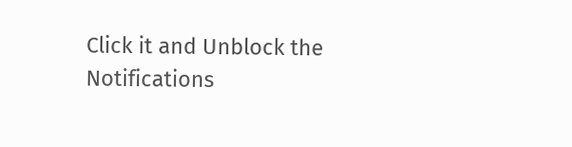Click it and Unblock the Notifications